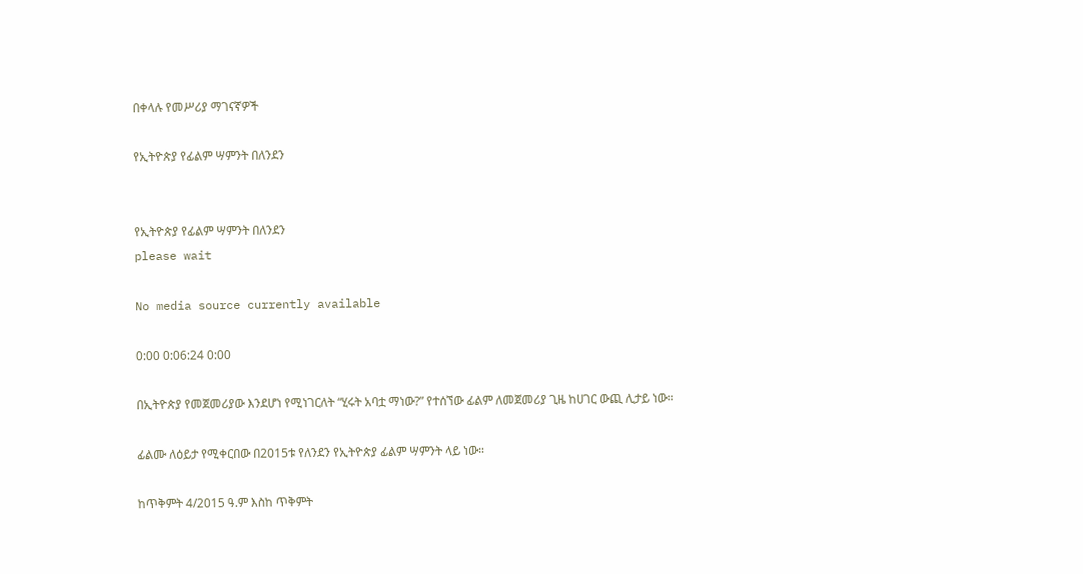በቀላሉ የመሥሪያ ማገናኛዎች

የኢትዮጵያ የፊልም ሣምንት በለንደን


የኢትዮጵያ የፊልም ሣምንት በለንደን
please wait

No media source currently available

0:00 0:06:24 0:00

በኢትዮጵያ የመጀመሪያው እንደሆነ የሚነገርለት “ሂሩት አባቷ ማነው?” የተሰኘው ፊልም ለመጀመሪያ ጊዜ ከሀገር ውጪ ሊታይ ነው።

ፊልሙ ለዕይታ የሚቀርበው በ2015ቱ የለንደን የኢትዮጵያ ፊልም ሣምንት ላይ ነው።

ከጥቅምት 4/2015 ዓ.ም እስከ ጥቅምት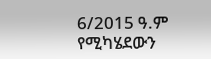6/2015 ዓ.ም የሚካሄደውን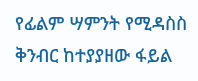የፊልም ሣምንት የሚዳስስ ቅንብር ከተያያዘው ፋይል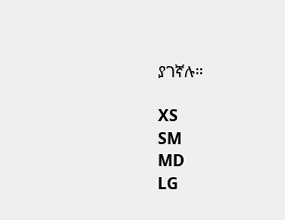ያገኛሉ።

XS
SM
MD
LG